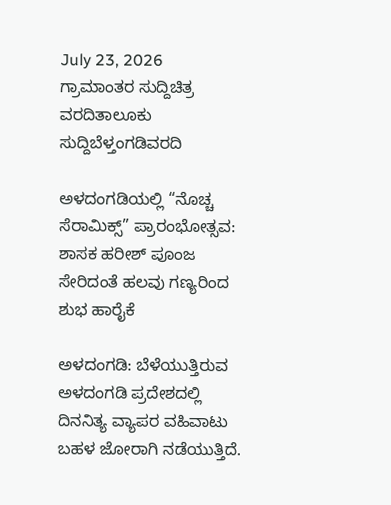July 23, 2026
ಗ್ರಾಮಾಂತರ ಸುದ್ದಿಚಿತ್ರ ವರದಿತಾಲೂಕು ಸುದ್ದಿಬೆಳ್ತಂಗಡಿವರದಿ

ಅಳದಂಗಡಿಯಲ್ಲಿ “ನೊಚ್ಚ ಸೆರಾಮಿಕ್ಸ್” ಪ್ರಾರಂಭೋತ್ಸವ: ಶಾಸಕ ಹರೀಶ್ ಪೂಂಜ ಸೇರಿದಂತೆ ಹಲವು ಗಣ್ಯರಿಂದ ಶುಭ ಹಾರೈಕೆ

ಅಳದಂಗಡಿ: ಬೆಳೆಯುತ್ತಿರುವ ಅಳದಂಗಡಿ ಪ್ರದೇಶದಲ್ಲಿ ದಿನನಿತ್ಯ ವ್ಯಾಪರ ವಹಿವಾಟು ಬಹಳ ಜೋರಾಗಿ ನಡೆಯುತ್ತಿದೆ.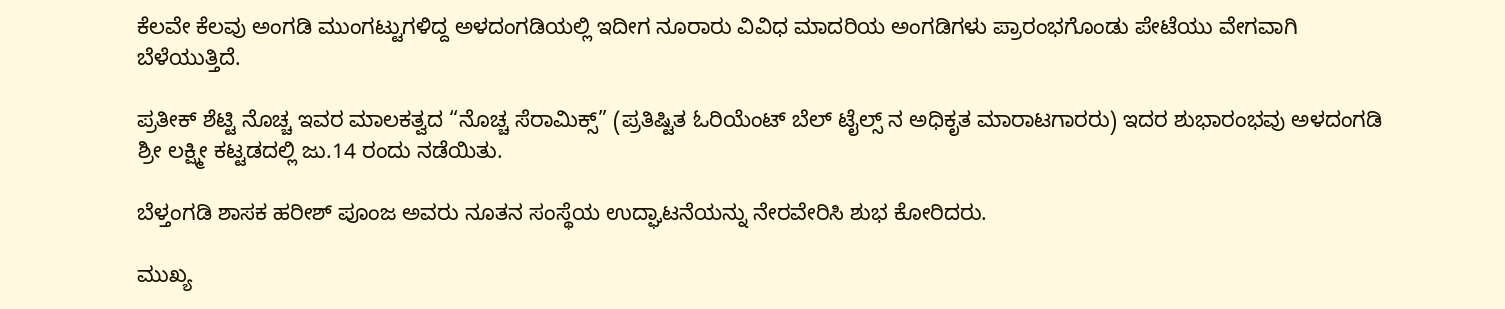ಕೆಲವೇ ಕೆಲವು ಅಂಗಡಿ ಮುಂಗಟ್ಟುಗಳಿದ್ದ ಅಳದಂಗಡಿಯಲ್ಲಿ ಇದೀಗ ನೂರಾರು ವಿವಿಧ ಮಾದರಿಯ ಅಂಗಡಿಗಳು ಪ್ರಾರಂಭಗೊಂಡು ಪೇಟೆಯು ವೇಗವಾಗಿ ಬೆಳೆಯುತ್ತಿದೆ.

ಪ್ರತೀಕ್ ಶೆಟ್ಟಿ ನೊಚ್ಚ ಇವರ ಮಾಲಕತ್ವದ “ನೊಚ್ಚ ಸೆರಾಮಿಕ್ಸ್” (ಪ್ರತಿಷ್ಟಿತ ಓರಿಯೆಂಟ್ ಬೆಲ್ ಟೈಲ್ಸ್‌ ನ ಅಧಿಕೃತ ಮಾರಾಟಗಾರರು) ಇದರ ಶುಭಾರಂಭವು ಅಳದಂಗಡಿ ಶ್ರೀ ಲಕ್ಷ್ಮೀ ಕಟ್ಟಡದಲ್ಲಿ ಜು.14 ರಂದು ನಡೆಯಿತು.

ಬೆಳ್ತಂಗಡಿ ಶಾಸಕ ಹರೀಶ್ ಪೂಂಜ ಅವರು ನೂತನ ಸಂಸ್ಥೆಯ ಉದ್ಘಾಟನೆಯನ್ನು ನೇರವೇರಿಸಿ ಶುಭ ಕೋರಿದರು.

ಮುಖ್ಯ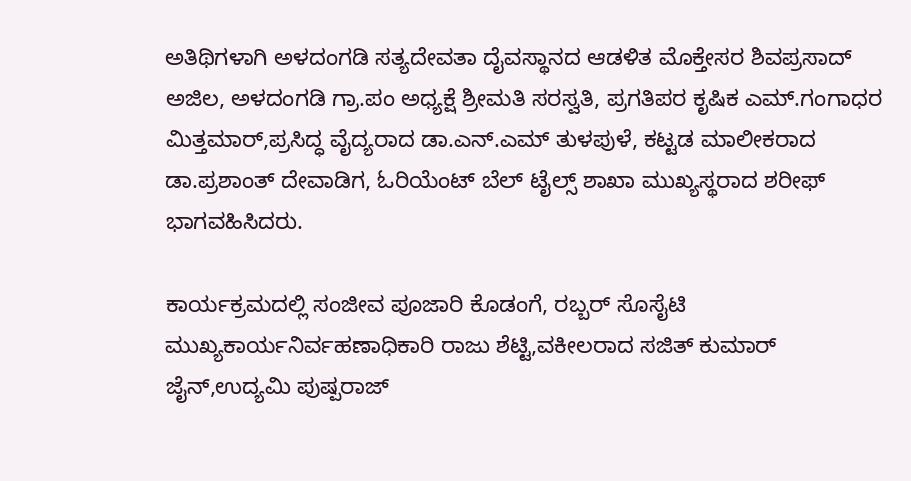ಅತಿಥಿಗಳಾಗಿ ಅಳದಂಗಡಿ ಸತ್ಯದೇವತಾ ದೈವಸ್ಥಾನದ ಆಡಳಿತ ಮೊಕ್ತೇಸರ ಶಿವಪ್ರಸಾದ್ ಅಜಿಲ, ಅಳದಂಗಡಿ ಗ್ರಾ.ಪಂ ಅಧ್ಯಕ್ಷೆ ಶ್ರೀಮತಿ ಸರಸ್ವತಿ, ಪ್ರಗತಿಪರ ಕೃಷಿಕ ಎಮ್.ಗಂಗಾಧರ ಮಿತ್ತಮಾರ್,ಪ್ರಸಿದ್ಧ ವೈದ್ಯರಾದ ಡಾ.ಎನ್.ಎಮ್ ತುಳಪುಳೆ, ಕಟ್ಟಡ ಮಾಲೀಕರಾದ ಡಾ.ಪ್ರಶಾಂತ್ ದೇವಾಡಿಗ, ಓರಿಯೆಂಟ್ ಬೆಲ್ ಟೈಲ್ಸ್ ಶಾಖಾ ಮುಖ್ಯಸ್ಥರಾದ ಶರೀಫ್ ಭಾಗವಹಿಸಿದರು.

ಕಾರ್ಯಕ್ರಮದಲ್ಲಿ ಸಂಜೀವ ಪೂಜಾರಿ ಕೊಡಂಗೆ, ರಬ್ಬರ್ ಸೊಸೈಟಿ ಮುಖ್ಯಕಾರ್ಯನಿರ್ವಹಣಾಧಿಕಾರಿ ರಾಜು ಶೆಟ್ಟಿ,ವಕೀಲರಾದ ಸಜಿತ್ ಕುಮಾರ್ ಜೈನ್,ಉದ್ಯಮಿ ಪುಷ್ಪರಾಜ್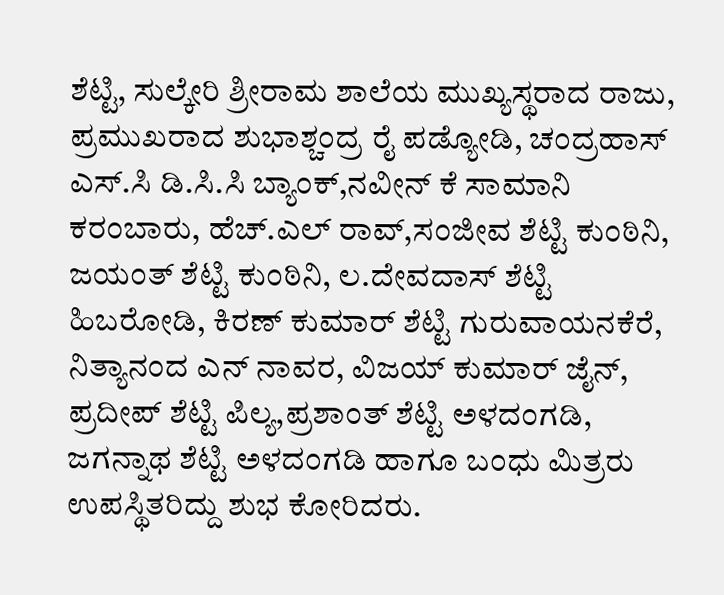ಶೆಟ್ಟಿ, ಸುಲ್ಕೇರಿ ಶ್ರೀರಾಮ ಶಾಲೆಯ ಮುಖ್ಯಸ್ಥರಾದ ರಾಜು, ಪ್ರಮುಖರಾದ ಶುಭಾಶ್ಚಂದ್ರ ರೈ ಪಡ್ಯೋಡಿ, ಚಂದ್ರಹಾಸ್ ಎಸ್.ಸಿ ಡಿ.ಸಿ‌.ಸಿ ಬ್ಯಾಂಕ್,ನವೀನ್ ಕೆ ಸಾಮಾನಿ ಕರಂಬಾರು, ಹೆಚ್.ಎಲ್ ರಾವ್,ಸಂಜೀವ ಶೆಟ್ಟಿ ಕುಂಠಿನಿ, ಜಯಂತ್ ಶೆಟ್ಟಿ ಕುಂಠಿನಿ, ಲ.ದೇವದಾಸ್ ಶೆಟ್ಟಿ ಹಿಬರೋಡಿ, ಕಿರಣ್ ಕುಮಾರ್ ಶೆಟ್ಟಿ ಗುರುವಾಯನಕೆರೆ, ನಿತ್ಯಾನಂದ ಎನ್ ನಾವರ, ವಿಜಯ್ ಕುಮಾರ್ ಜೈನ್, ಪ್ರದೀಪ್ ಶೆಟ್ಟಿ ಪಿಲ್ಯ,ಪ್ರಶಾಂತ್ ಶೆಟ್ಟಿ ಅಳದಂಗಡಿ, ಜಗನ್ನಾಥ ಶೆಟ್ಟಿ ಅಳದಂಗಡಿ ಹಾಗೂ ಬಂಧು ಮಿತ್ರರು ಉಪಸ್ಥಿತರಿದ್ದು ಶುಭ ಕೋರಿದರು.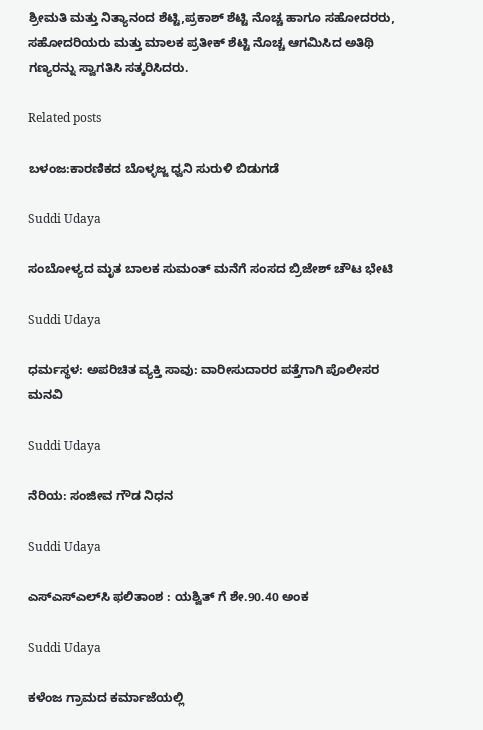ಶ್ರೀಮತಿ ಮತ್ತು ನಿತ್ಯಾನಂದ ಶೆಟ್ಟಿ,ಪ್ರಕಾಶ್ ಶೆಟ್ಟಿ ನೊಚ್ಚ ಹಾಗೂ ಸಹೋದರರು, ಸಹೋದರಿಯರು ಮತ್ತು ಮಾಲಕ ಪ್ರತೀಕ್ ಶೆಟ್ಟಿ ನೊಚ್ಚ ಆಗಮಿಸಿದ ಅತಿಥಿ ಗಣ್ಯರನ್ನು ಸ್ವಾಗತಿಸಿ ಸತ್ಕರಿಸಿದರು.

Related posts

ಬಳಂಜ:ಕಾರಣಿಕದ ಬೊಳ್ಳಜ್ಜ ಧ್ವನಿ ಸುರುಳಿ ಬಿಡುಗಡೆ

Suddi Udaya

ಸಂಬೋಳ್ಯದ ಮೃತ ಬಾಲಕ ಸುಮಂತ್ ಮನೆಗೆ ಸಂಸದ ಬ್ರಿಜೇಶ್ ಚೌಟ ಭೇಟಿ

Suddi Udaya

ಧರ್ಮಸ್ಥಳ: ಅಪರಿಚಿತ ವ್ಯಕ್ತಿ ಸಾವು: ವಾರೀಸುದಾರರ ಪತ್ತೆಗಾಗಿ ಪೊಲೀಸರ ಮನವಿ

Suddi Udaya

ನೆರಿಯ: ಸಂಜೀವ ಗೌಡ ನಿಧನ

Suddi Udaya

ಎಸ್‌ಎಸ್‌ಎಲ್‌ಸಿ ಫಲಿತಾಂಶ : ಯಶ್ವಿತ್ ಗೆ ಶೇ.90.40 ಅಂಕ

Suddi Udaya

ಕಳೆಂಜ ಗ್ರಾಮದ ಕರ್ಮಾಜೆಯಲ್ಲಿ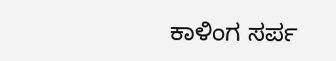ಕಾಳಿಂಗ ಸರ್ಪ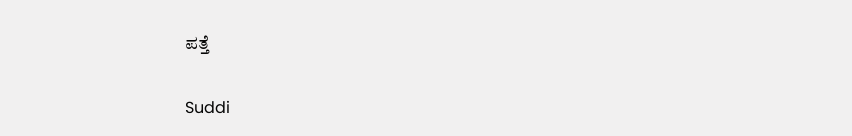ಪತ್ತೆ

Suddi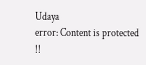Udaya
error: Content is protected !!